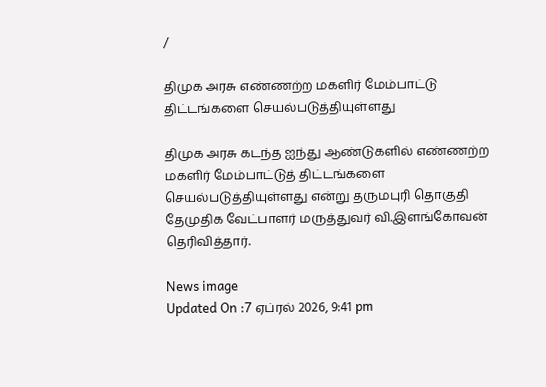/

திமுக அரசு எண்ணற்ற மகளிர் மேம்பாட்டு திட்டங்களை செயல்படுத்தியுள்ளது

திமுக அரசு கடந்த ஐந்து ஆண்டுகளில் எண்ணற்ற மகளிர் மேம்பாட்டுத் திட்டங்களை செயல்படுத்தியுள்ளது என்று தருமபுரி தொகுதி தேமுதிக வேட்பாளர் மருத்துவர் வி.இளங்கோவன் தெரிவித்தார்.

News image
Updated On :7 ஏப்ரல் 2026, 9:41 pm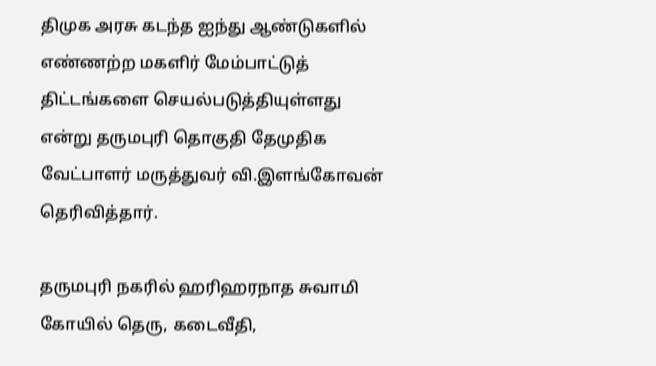திமுக அரசு கடந்த ஐந்து ஆண்டுகளில் எண்ணற்ற மகளிர் மேம்பாட்டுத் திட்டங்களை செயல்படுத்தியுள்ளது என்று தருமபுரி தொகுதி தேமுதிக வேட்பாளர் மருத்துவர் வி.இளங்கோவன் தெரிவித்தார்.

தருமபுரி நகரில் ஹரிஹரநாத சுவாமி கோயில் தெரு, கடைவீதி,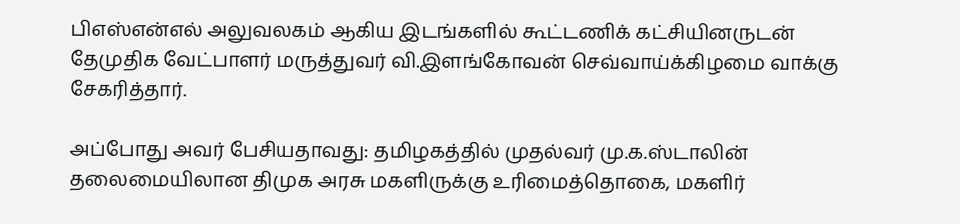பிஎஸ்என்எல் அலுவலகம் ஆகிய இடங்களில் கூட்டணிக் கட்சியினருடன் தேமுதிக வேட்பாளர் மருத்துவர் வி.இளங்கோவன் செவ்வாய்க்கிழமை வாக்கு சேகரித்தார்.

அப்போது அவர் பேசியதாவது: தமிழகத்தில் முதல்வர் மு.க.ஸ்டாலின் தலைமையிலான திமுக அரசு மகளிருக்கு உரிமைத்தொகை, மகளிர்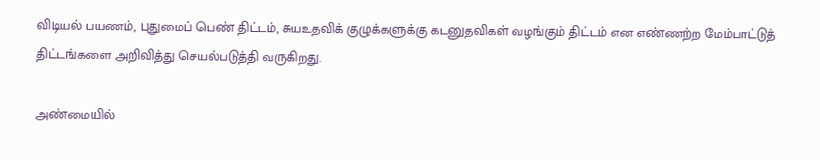விடியல் பயணம், புதுமைப் பெண் திட்டம், சுயஉதவிக் குழுக்களுக்கு கடனுதவிகள் வழங்கும் திட்டம் என எண்ணற்ற மேம்பாட்டுத் திட்டங்களை அறிவித்து செயல்படுத்தி வருகிறது.

அண்மையில்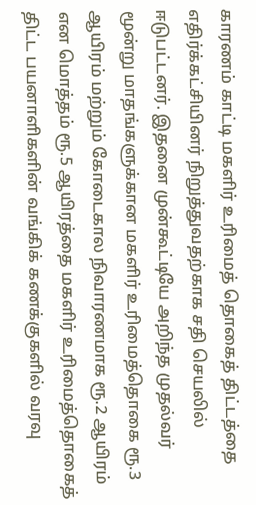காரணம் காட்டி மகளிர் உரிமைத் தொகைத் திட்டத்தை எதிர்க்கட்சியினர் நிறுத்துவதற்காக சதி செயலில் ஈடுபட்டனர். இதனை முன்கூட்டியே அறிந்த முதல்வர் மூன்று மாதங்களுக்கான மகளிர் உரிமைத்தொகை ரூ.3 ஆயிரம் மற்றும் கோடைகால நிவாரணமாக ரூ.2 ஆயிரம் என மொத்தம் ரூ.5 ஆயிரத்தை மகளிர் உரிமைத்தொகைத் திட்ட பயனாளிகளின் வங்கிக் கணக்குகளில் வரவு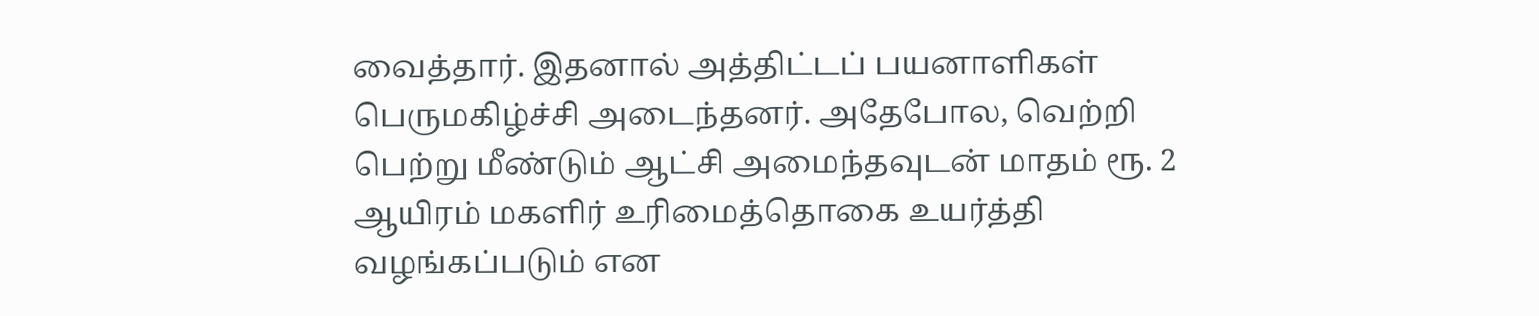வைத்தார். இதனால் அத்திட்டப் பயனாளிகள் பெருமகிழ்ச்சி அடைந்தனர். அதேபோல, வெற்றி பெற்று மீண்டும் ஆட்சி அமைந்தவுடன் மாதம் ரூ. 2 ஆயிரம் மகளிர் உரிமைத்தொகை உயர்த்தி வழங்கப்படும் என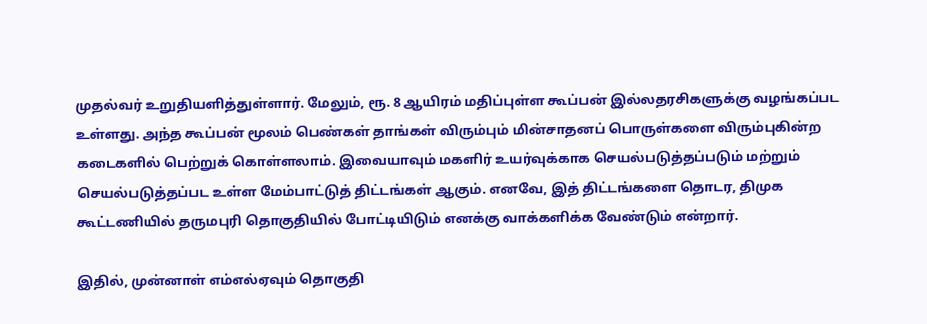முதல்வர் உறுதியளித்துள்ளார். மேலும், ரூ. 8 ஆயிரம் மதிப்புள்ள கூப்பன் இல்லதரசிகளுக்கு வழங்கப்பட உள்ளது. அந்த கூப்பன் மூலம் பெண்கள் தாங்கள் விரும்பும் மின்சாதனப் பொருள்களை விரும்புகின்ற கடைகளில் பெற்றுக் கொள்ளலாம். இவையாவும் மகளிர் உயர்வுக்காக செயல்படுத்தப்படும் மற்றும் செயல்படுத்தப்பட உள்ள மேம்பாட்டுத் திட்டங்கள் ஆகும். எனவே, இத் திட்டங்களை தொடர, திமுக கூட்டணியில் தருமபுரி தொகுதியில் போட்டியிடும் எனக்கு வாக்களிக்க வேண்டும் என்றார்.

இதில், முன்னாள் எம்எல்ஏவும் தொகுதி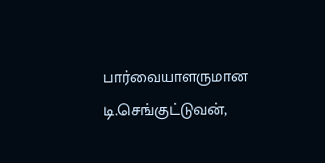பார்வையாளருமான டி.செங்குட்டுவன்,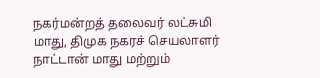நகர்மன்றத் தலைவர் லட்சுமி மாது, திமுக நகரச் செயலாளர் நாட்டான் மாது மற்றும்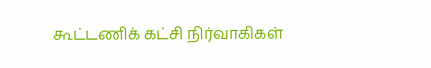கூட்டணிக் கட்சி நிர்வாகிகள்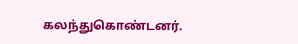கலந்துகொண்டனர்.